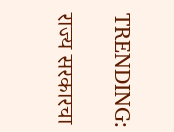TRENDING:

राज्य सरकारचा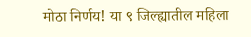मोठा निर्णय! या ९ जिल्ह्यातील महिला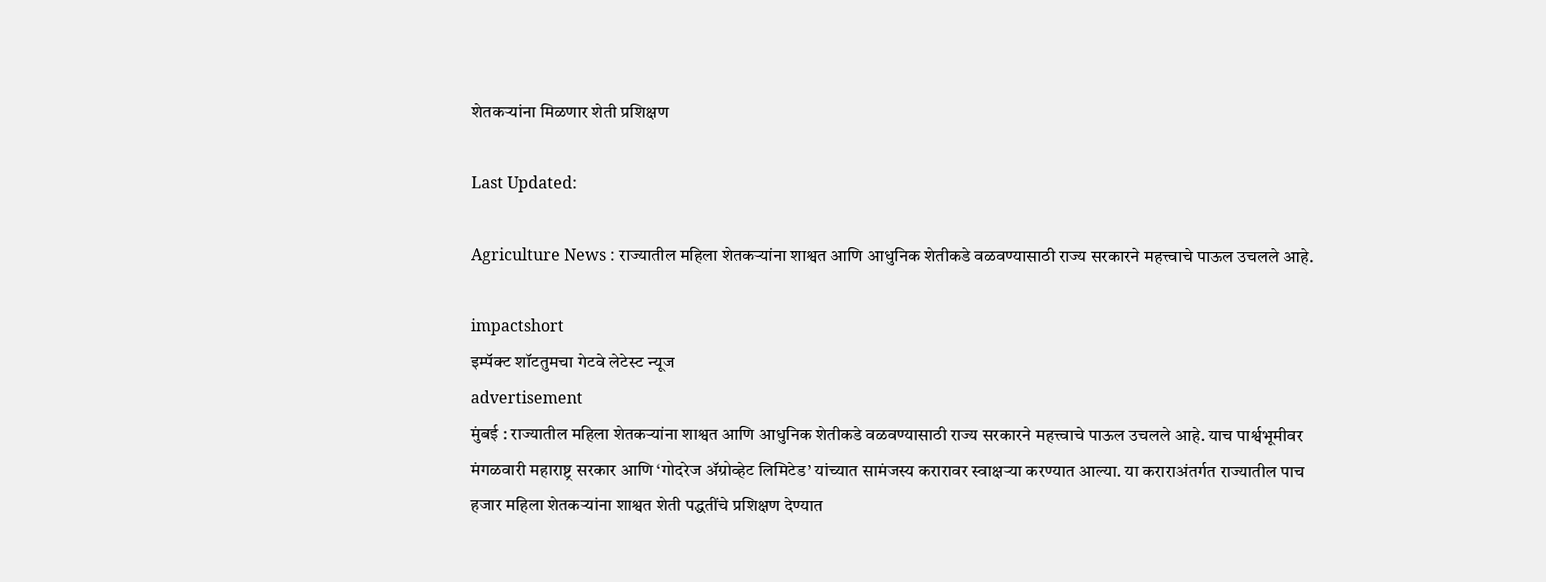शेतकऱ्यांना मिळणार शेती प्रशिक्षण

Last Updated:

Agriculture News : राज्यातील महिला शेतकऱ्यांना शाश्वत आणि आधुनिक शेतीकडे वळवण्यासाठी राज्य सरकारने महत्त्वाचे पाऊल उचलले आहे.

impactshort
इम्पॅक्ट शॉटतुमचा गेटवे लेटेस्ट न्यूज
advertisement
मुंबई : राज्यातील महिला शेतकऱ्यांना शाश्वत आणि आधुनिक शेतीकडे वळवण्यासाठी राज्य सरकारने महत्त्वाचे पाऊल उचलले आहे. याच पार्श्वभूमीवर मंगळवारी महाराष्ट्र सरकार आणि ‘गोदरेज ॲग्रोव्हेट लिमिटेड’ यांच्यात सामंजस्य करारावर स्वाक्षऱ्या करण्यात आल्या. या कराराअंतर्गत राज्यातील पाच हजार महिला शेतकऱ्यांना शाश्वत शेती पद्धतींचे प्रशिक्षण देण्यात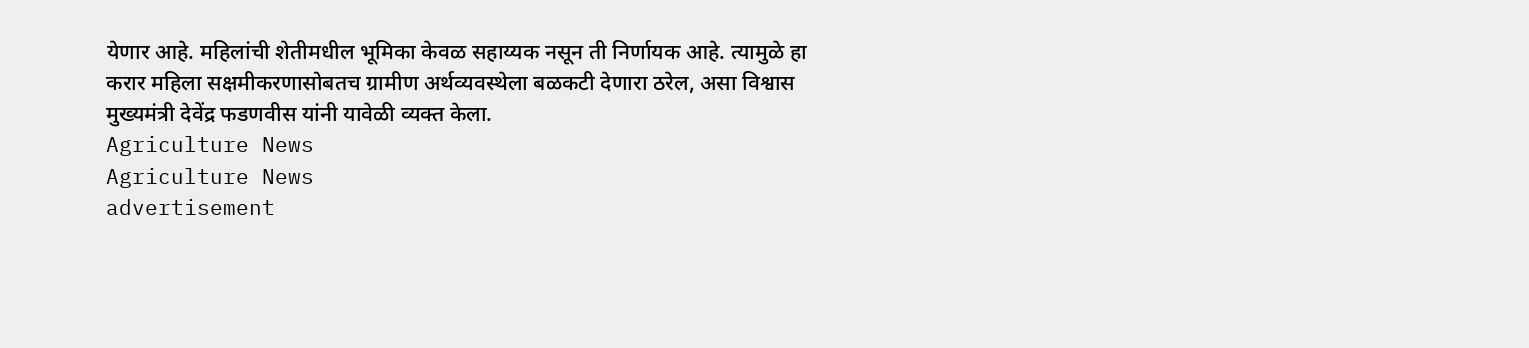येणार आहे. महिलांची शेतीमधील भूमिका केवळ सहाय्यक नसून ती निर्णायक आहे. त्यामुळे हा करार महिला सक्षमीकरणासोबतच ग्रामीण अर्थव्यवस्थेला बळकटी देणारा ठरेल, असा विश्वास मुख्यमंत्री देवेंद्र फडणवीस यांनी यावेळी व्यक्त केला.
Agriculture News
Agriculture News
advertisement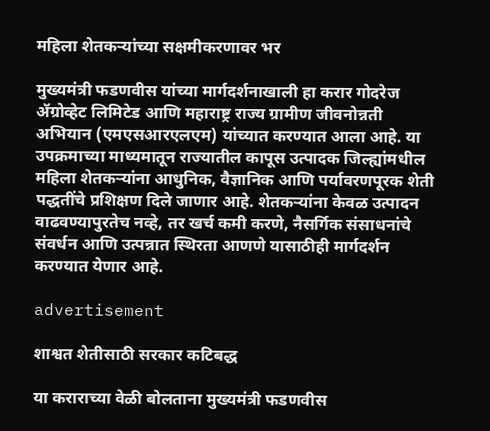महिला शेतकऱ्यांच्या सक्षमीकरणावर भर

मुख्यमंत्री फडणवीस यांच्या मार्गदर्शनाखाली हा करार गोदरेज ॲग्रोव्हेट लिमिटेड आणि महाराष्ट्र राज्य ग्रामीण जीवनोन्नती अभियान (एमएसआरएलएम) यांच्यात करण्यात आला आहे. या उपक्रमाच्या माध्यमातून राज्यातील कापूस उत्पादक जिल्ह्यांमधील महिला शेतकऱ्यांना आधुनिक, वैज्ञानिक आणि पर्यावरणपूरक शेती पद्धतींचे प्रशिक्षण दिले जाणार आहे. शेतकऱ्यांना केवळ उत्पादन वाढवण्यापुरतेच नव्हे, तर खर्च कमी करणे, नैसर्गिक संसाधनांचे संवर्धन आणि उत्पन्नात स्थिरता आणणे यासाठीही मार्गदर्शन करण्यात येणार आहे.

advertisement

शाश्वत शेतीसाठी सरकार कटिबद्ध

या कराराच्या वेळी बोलताना मुख्यमंत्री फडणवीस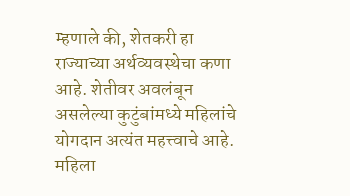म्हणाले की, शेतकरी हा राज्याच्या अर्थव्यवस्थेचा कणा आहे. शेतीवर अवलंबून असलेल्या कुटुंबांमध्ये महिलांचे योगदान अत्यंत महत्त्वाचे आहे. महिला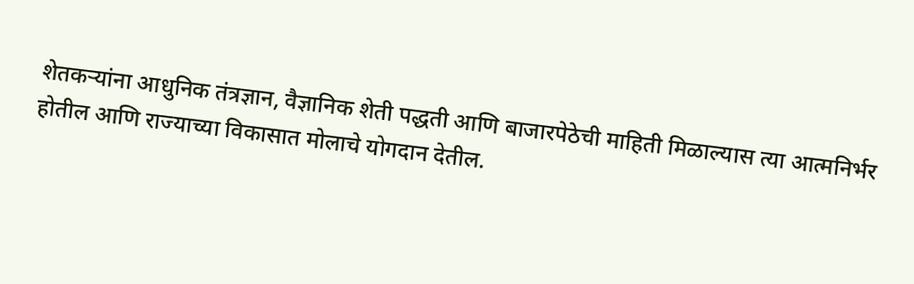शेतकऱ्यांना आधुनिक तंत्रज्ञान, वैज्ञानिक शेती पद्धती आणि बाजारपेठेची माहिती मिळाल्यास त्या आत्मनिर्भर होतील आणि राज्याच्या विकासात मोलाचे योगदान देतील.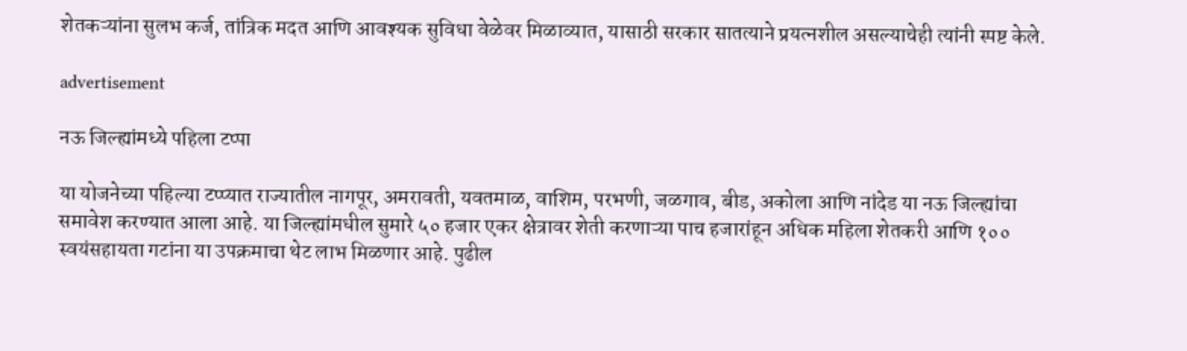शेतकऱ्यांना सुलभ कर्ज, तांत्रिक मदत आणि आवश्यक सुविधा वेळेवर मिळाव्यात, यासाठी सरकार सातत्याने प्रयत्नशील असल्याचेही त्यांनी स्पष्ट केले.

advertisement

नऊ जिल्ह्यांमध्ये पहिला टप्पा

या योजनेच्या पहिल्या टप्प्यात राज्यातील नागपूर, अमरावती, यवतमाळ, वाशिम, परभणी, जळगाव, बीड, अकोला आणि नांदेड या नऊ जिल्ह्यांचा समावेश करण्यात आला आहे. या जिल्ह्यांमधील सुमारे ५० हजार एकर क्षेत्रावर शेती करणाऱ्या पाच हजारांहून अधिक महिला शेतकरी आणि १०० स्वयंसहायता गटांना या उपक्रमाचा थेट लाभ मिळणार आहे. पुढील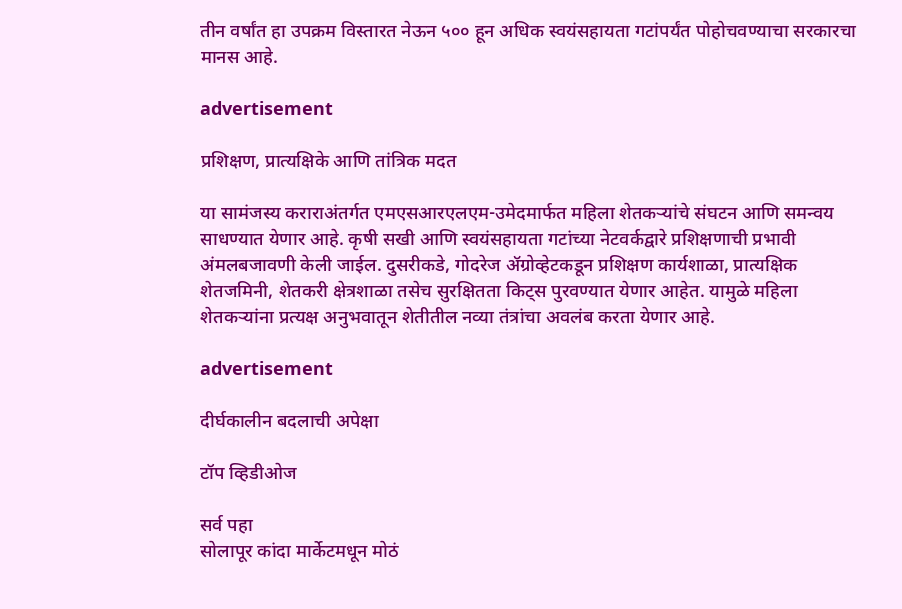तीन वर्षांत हा उपक्रम विस्तारत नेऊन ५०० हून अधिक स्वयंसहायता गटांपर्यंत पोहोचवण्याचा सरकारचा मानस आहे.

advertisement

प्रशिक्षण, प्रात्यक्षिके आणि तांत्रिक मदत

या सामंजस्य कराराअंतर्गत एमएसआरएलएम-उमेदमार्फत महिला शेतकऱ्यांचे संघटन आणि समन्वय साधण्यात येणार आहे. कृषी सखी आणि स्वयंसहायता गटांच्या नेटवर्कद्वारे प्रशिक्षणाची प्रभावी अंमलबजावणी केली जाईल. दुसरीकडे, गोदरेज ॲग्रोव्हेटकडून प्रशिक्षण कार्यशाळा, प्रात्यक्षिक शेतजमिनी, शेतकरी क्षेत्रशाळा तसेच सुरक्षितता किट्स पुरवण्यात येणार आहेत. यामुळे महिला शेतकऱ्यांना प्रत्यक्ष अनुभवातून शेतीतील नव्या तंत्रांचा अवलंब करता येणार आहे.

advertisement

दीर्घकालीन बदलाची अपेक्षा

टॉप व्हिडीओज

सर्व पहा
सोलापूर कांदा मार्केटमधून मोठं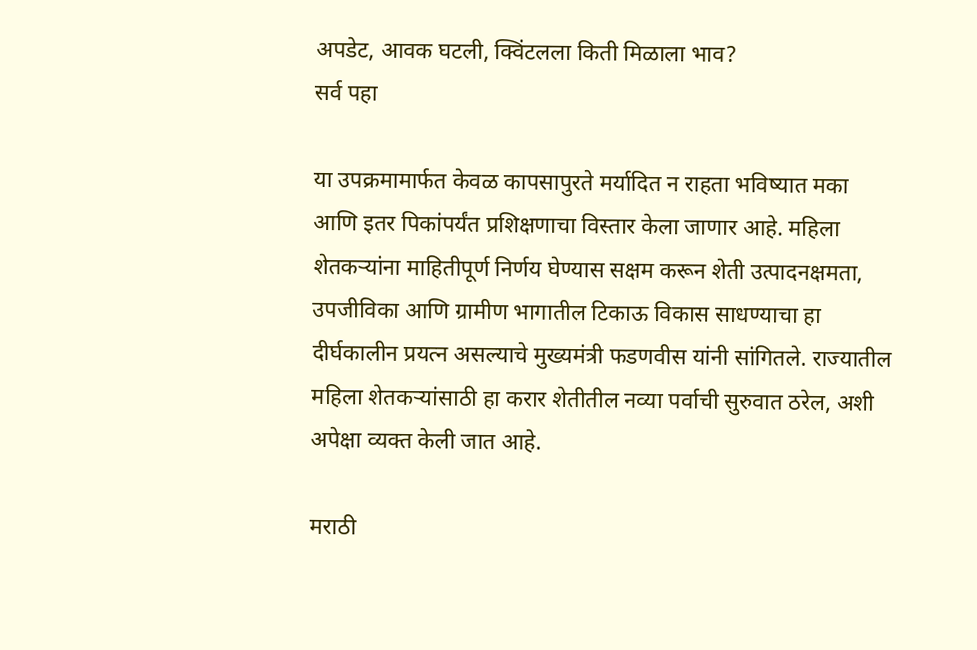अपडेट, आवक घटली, क्विंटलला किती मिळाला भाव?
सर्व पहा

या उपक्रमामार्फत केवळ कापसापुरते मर्यादित न राहता भविष्यात मका आणि इतर पिकांपर्यंत प्रशिक्षणाचा विस्तार केला जाणार आहे. महिला शेतकऱ्यांना माहितीपूर्ण निर्णय घेण्यास सक्षम करून शेती उत्पादनक्षमता, उपजीविका आणि ग्रामीण भागातील टिकाऊ विकास साधण्याचा हा दीर्घकालीन प्रयत्न असल्याचे मुख्यमंत्री फडणवीस यांनी सांगितले. राज्यातील महिला शेतकऱ्यांसाठी हा करार शेतीतील नव्या पर्वाची सुरुवात ठरेल, अशी अपेक्षा व्यक्त केली जात आहे.

मराठी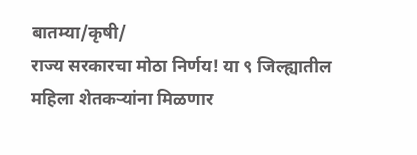बातम्या/कृषी/
राज्य सरकारचा मोठा निर्णय! या ९ जिल्ह्यातील महिला शेतकऱ्यांना मिळणार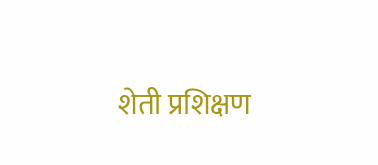शेती प्रशिक्षण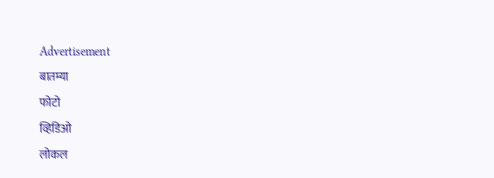Advertisement
बातम्या
फोटो
व्हिडिओ
लोकल